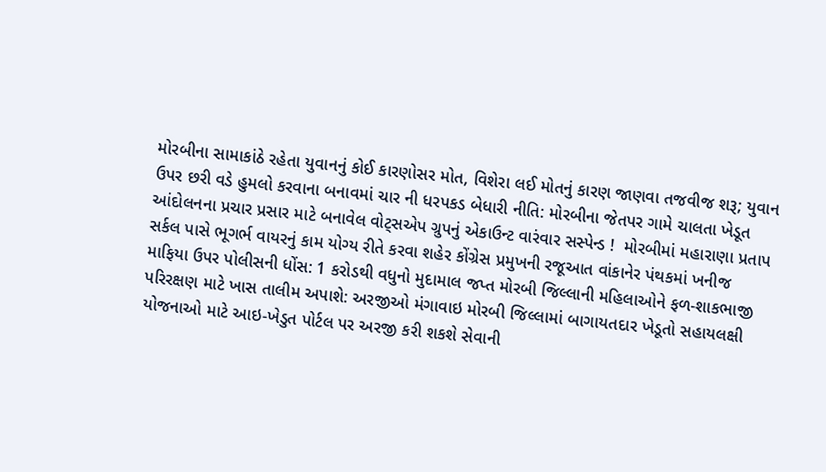મોરબીના સામાકાંઠે રહેતા યુવાનનું કોઈ કારણોસર મોત, વિશેરા લઈ મોતનું કારણ જાણવા તજવીજ શરૂ; યુવાન ઉપર છરી વડે હુમલો કરવાના બનાવમાં ચાર ની ધરપકડ બેધારી નીતિ: મોરબીના જેતપર ગામે ચાલતા ખેડૂત આંદોલનના પ્રચાર પ્રસાર માટે બનાવેલ વોટ્સએપ ગ્રુપનું એકાઉન્ટ વારંવાર સસ્પેન્ડ !  મોરબીમાં મહારાણા પ્રતાપ સર્કલ પાસે ભૂગર્ભ વાયરનું કામ યોગ્ય રીતે કરવા શહેર કોંગ્રેસ પ્રમુખની રજૂઆત વાંકાનેર પંથકમાં ખનીજ માફિયા ઉપર પોલીસની ધોંસ: 1 કરોડથી વધુનો મુદામાલ જપ્ત મોરબી જિલ્લાની મહિલાઓને ફળ-શાકભાજી પરિરક્ષણ માટે ખાસ તાલીમ અપાશે: અરજીઓ મંગાવાઇ મોરબી જિલ્લામાં બાગાયતદાર ખેડૂતો સહાયલક્ષી યોજનાઓ માટે આઇ-ખેડુત પોર્ટલ પર અરજી કરી શકશે સેવાની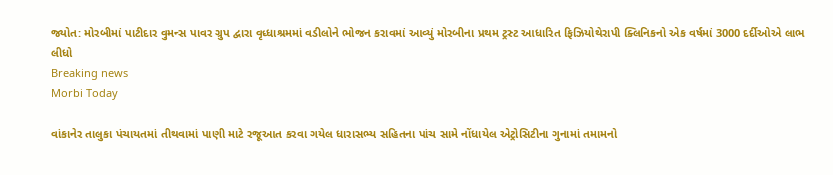જ્યોત: મોરબીમાં પાટીદાર વુમન્સ પાવર ગ્રુપ દ્વારા વૃધ્ધાશ્રમમાં વડીલોને ભોજન કરાવમાં આવ્યું મોરબીના પ્રથમ ટ્રસ્ટ આધારિત ફિઝિયોથેરાપી ક્લિનિકનો એક વર્ષમાં 3000 દર્દીઓએ લાભ લીધો
Breaking news
Morbi Today

વાંકાનેર તાલુકા પંચાયતમાં તીથવામાં પાણી માટે રજૂઆત કરવા ગયેલ ધારાસભ્ય સહિતના પાંચ સામે નોંધાયેલ એટ્રોસિટીના ગુનામાં તમામનો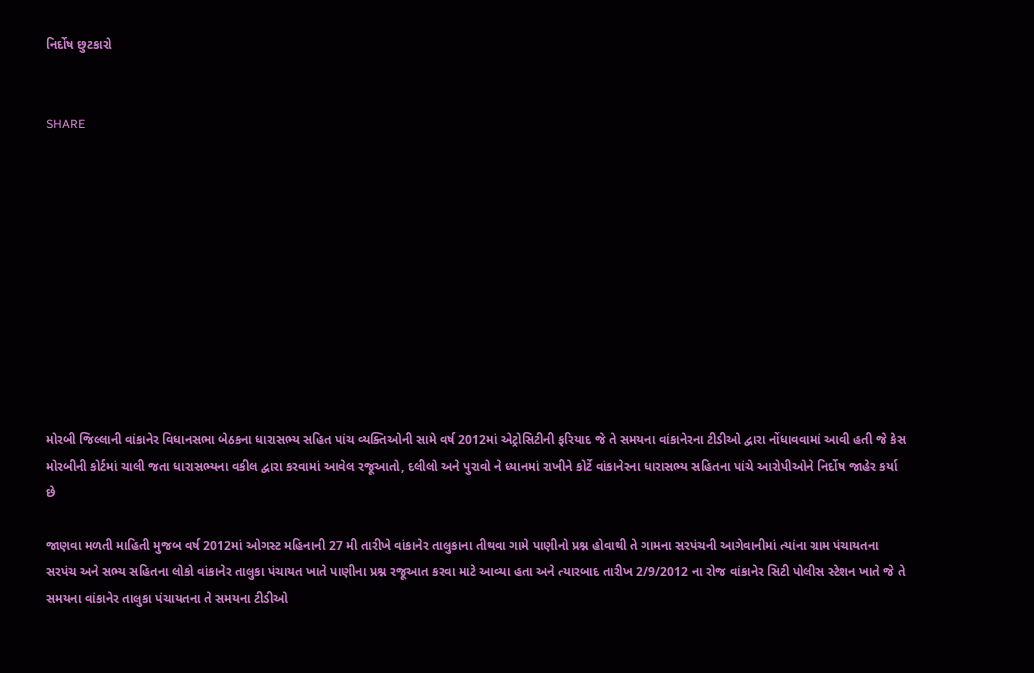નિર્દોષ છુટકારો


SHARE











મોરબી જિલ્લાની વાંકાનેર વિધાનસભા બેઠકના ધારાસભ્ય સહિત પાંચ વ્યક્તિઓની સામે વર્ષ 2012માં એટ્રોસિટીની ફરિયાદ જે તે સમયના વાંકાનેરના ટીડીઓ દ્વારા નોંધાવવામાં આવી હતી જે કેસ મોરબીની કોર્ટમાં ચાલી જતા ધારાસભ્યના વકીલ દ્વારા કરવામાં આવેલ રજૂઆતો, દલીલો અને પુરાવો ને ધ્યાનમાં રાખીને કોર્ટે વાંકાનેરના ધારાસભ્ય સહિતના પાંચે આરોપીઓને નિર્દોષ જાહેર કર્યા છે

જાણવા મળતી માહિતી મુજબ વર્ષ 2012માં ઓગસ્ટ મહિનાની 27 મી તારીખે વાંકાનેર તાલુકાના તીથવા ગામે પાણીનો પ્રશ્ન હોવાથી તે ગામના સરપંચની આગેવાનીમાં ત્યાંના ગ્રામ પંચાયતના સરપંચ અને સભ્ય સહિતના લોકો વાંકાનેર તાલુકા પંચાયત ખાતે પાણીના પ્રશ્ન રજૂઆત કરવા માટે આવ્યા હતા અને ત્યારબાદ તારીખ 2/9/2012 ના રોજ વાંકાનેર સિટી પોલીસ સ્ટેશન ખાતે જે તે સમયના વાંકાનેર તાલુકા પંચાયતના તે સમયના ટીડીઓ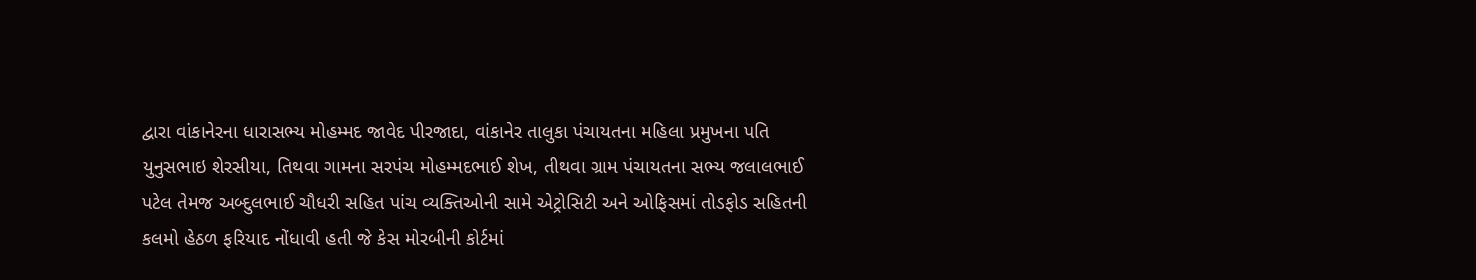દ્વારા વાંકાનેરના ધારાસભ્ય મોહમ્મદ જાવેદ પીરજાદા, વાંકાનેર તાલુકા પંચાયતના મહિલા પ્રમુખના પતિ યુનુસભાઇ શેરસીયા, તિથવા ગામના સરપંચ મોહમ્મદભાઈ શેખ, તીથવા ગ્રામ પંચાયતના સભ્ય જલાલભાઈ પટેલ તેમજ અબ્દુલભાઈ ચૌધરી સહિત પાંચ વ્યક્તિઓની સામે એટ્રોસિટી અને ઓફિસમાં તોડફોડ સહિતની કલમો હેઠળ ફરિયાદ નોંધાવી હતી જે કેસ મોરબીની કોર્ટમાં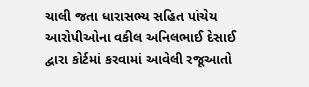ચાલી જતા ધારાસભ્ય સહિત પાંચેય આરોપીઓના વકીલ અનિલભાઈ દેસાઈ દ્વારા કોર્ટમાં કરવામાં આવેલી રજૂઆતો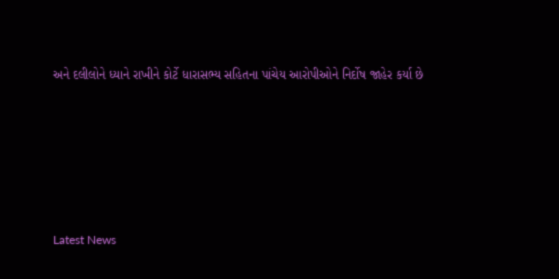અને દલીલોને ધ્યાને રાખીને કોર્ટે ધારાસભ્ય સહિતના પાંચેય આરોપીઓને નિર્દોષ જાહેર કર્યા છે






Latest News